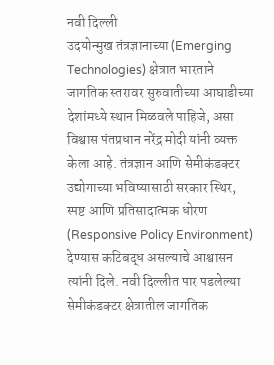नवी दिल्ली
उदयोन्मुख तंत्रज्ञानाच्या (Emerging Technologies) क्षेत्रात भारताने जागतिक स्तरावर सुरुवातीच्या आघाडीच्या देशांमध्ये स्थान मिळवले पाहिजे, असा विश्वास पंतप्रधान नरेंद्र मोदी यांनी व्यक्त केला आहे. तंत्रज्ञान आणि सेमीकंडक्टर उद्योगाच्या भविष्यासाठी सरकार स्थिर, स्पष्ट आणि प्रतिसादात्मक धोरण (Responsive Policy Environment) देण्यास कटिबद्ध असल्याचे आश्वासन त्यांनी दिले. नवी दिल्लीत पार पडलेल्या सेमीकंडक्टर क्षेत्रातील जागतिक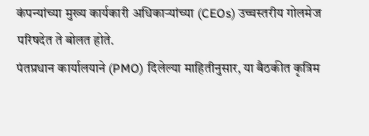कंपन्यांच्या मुख्य कार्यकारी अधिकाऱ्यांच्या (CEOs) उच्चस्तरीय गोलमेज परिषदेत ते बोलत होते.
पंतप्रधान कार्यालयाने (PMO) दिलेल्या माहितीनुसार, या बैठकीत कृत्रिम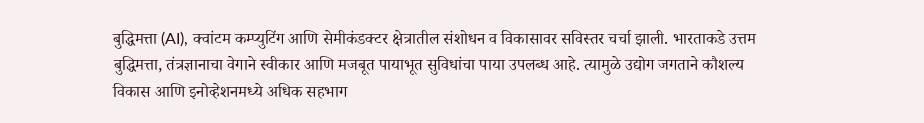बुद्धिमत्ता (AI), क्वांटम कम्प्युटिंग आणि सेमीकंडक्टर क्षेत्रातील संशोधन व विकासावर सविस्तर चर्चा झाली. भारताकडे उत्तम बुद्धिमत्ता, तंत्रज्ञानाचा वेगाने स्वीकार आणि मजबूत पायाभूत सुविधांचा पाया उपलब्ध आहे. त्यामुळे उद्योग जगताने कौशल्य विकास आणि इनोव्हेशनमध्ये अधिक सहभाग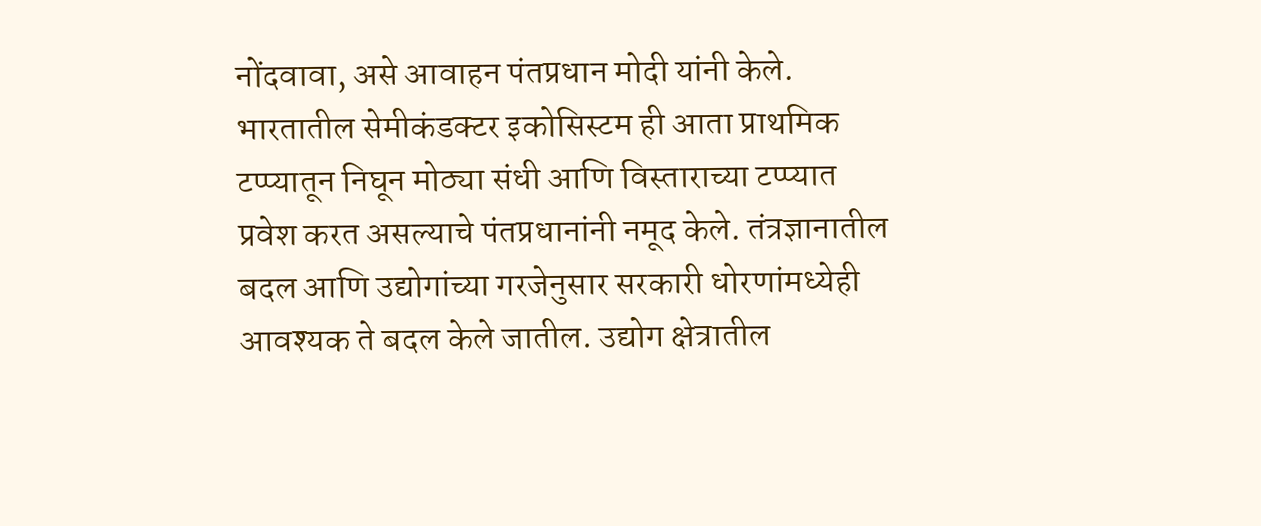नोंदवावा, असे आवाहन पंतप्रधान मोदी यांनी केले.
भारतातील सेमीकंडक्टर इकोसिस्टम ही आता प्राथमिक टप्प्यातून निघून मोठ्या संधी आणि विस्ताराच्या टप्प्यात प्रवेश करत असल्याचे पंतप्रधानांनी नमूद केले. तंत्रज्ञानातील बदल आणि उद्योगांच्या गरजेनुसार सरकारी धोरणांमध्येही आवश्यक ते बदल केले जातील. उद्योग क्षेत्रातील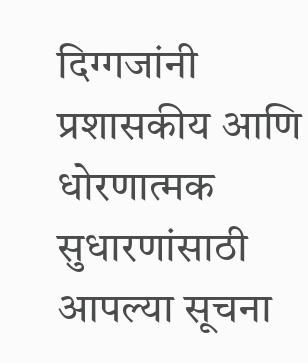दिग्गजांनी प्रशासकीय आणि धोरणात्मक सुधारणांसाठी आपल्या सूचना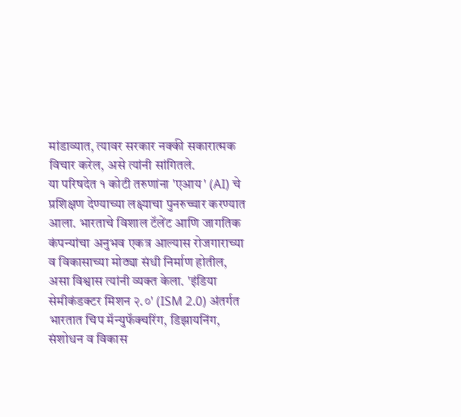मांडाव्यात, त्यावर सरकार नक्की सकारात्मक विचार करेल, असे त्यांनी सांगितले.
या परिषदेत १ कोटी तरुणांना 'एआय' (AI) चे प्रशिक्षण देण्याच्या लक्ष्याचा पुनरुच्चार करण्यात आला. भारताचे विशाल टॅलेंट आणि जागतिक कंपन्यांचा अनुभव एकत्र आल्यास रोजगाराच्या व विकासाच्या मोठ्या संधी निर्माण होतील, असा विश्वास त्यांनी व्यक्त केला. 'इंडिया सेमीकंडक्टर मिशन २.०' (ISM 2.0) अंतर्गत भारतात चिप मॅन्युफॅक्चरिंग, डिझायनिंग, संशोधन व विकास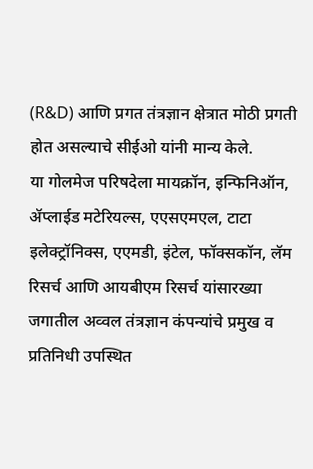(R&D) आणि प्रगत तंत्रज्ञान क्षेत्रात मोठी प्रगती होत असल्याचे सीईओ यांनी मान्य केले.
या गोलमेज परिषदेला मायक्रॉन, इन्फिनिऑन, ॲप्लाईड मटेरियल्स, एएसएमएल, टाटा इलेक्ट्रॉनिक्स, एएमडी, इंटेल, फॉक्सकॉन, लॅम रिसर्च आणि आयबीएम रिसर्च यांसारख्या जगातील अव्वल तंत्रज्ञान कंपन्यांचे प्रमुख व प्रतिनिधी उपस्थित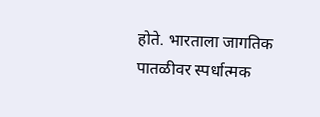होते. भारताला जागतिक पातळीवर स्पर्धात्मक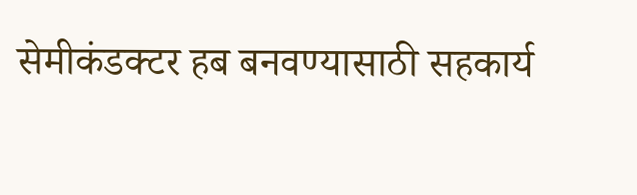सेमीकंडक्टर हब बनवण्यासाठी सहकार्य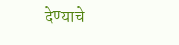देण्याचे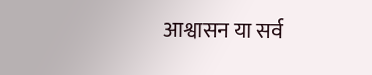आश्वासन या सर्व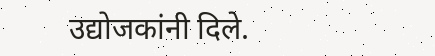उद्योजकांनी दिले.